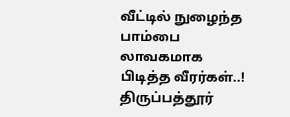வீட்டில் நுழைந்த பாம்பை லாவகமாக பிடித்த வீரர்கள்..!
திருப்பத்தூர்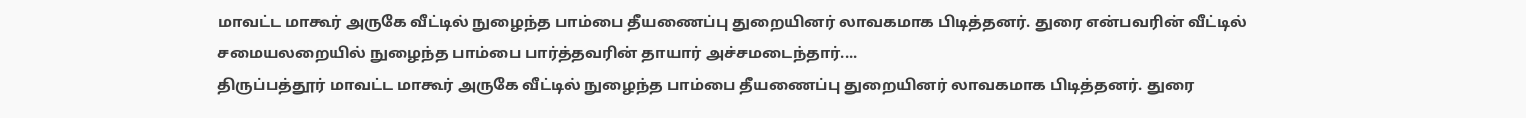மாவட்ட மாகூர் அருகே வீட்டில் நுழைந்த பாம்பை தீயணைப்பு துறையினர் லாவகமாக பிடித்தனர். துரை என்பவரின் வீட்டில் சமையலறையில் நுழைந்த பாம்பை பார்த்தவரின் தாயார் அச்சமடைந்தார்....
திருப்பத்தூர் மாவட்ட மாகூர் அருகே வீட்டில் நுழைந்த பாம்பை தீயணைப்பு துறையினர் லாவகமாக பிடித்தனர். துரை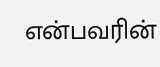என்பவரின்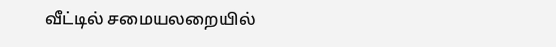வீட்டில் சமையலறையில்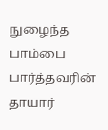நுழைந்த பாம்பை பார்த்தவரின் தாயார்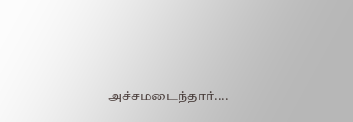அச்சமடைந்தார்....